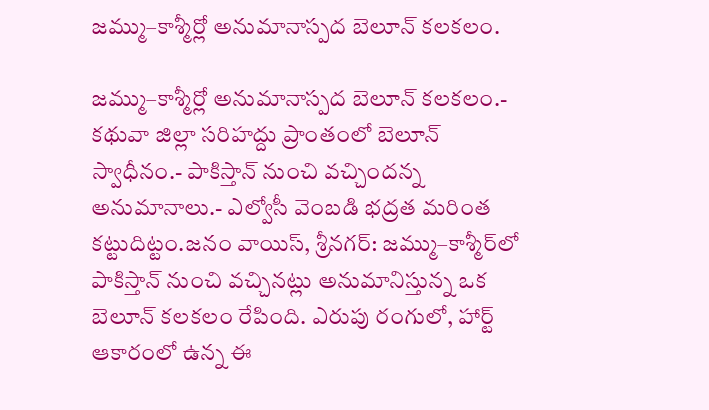జమ్ము–కాశ్మీర్లో అనుమానాస్పద బెలూన్ కలకలం.

జమ్ము–కాశ్మీర్లో అనుమానాస్పద బెలూన్ కలకలం.- కథువా జిల్లా సరిహద్దు ప్రాంతంలో బెలూన్ స్వాధీనం.- పాకిస్తాన్ నుంచి వచ్చిందన్న అనుమానాలు.- ఎల్వోసీ వెంబడి భద్రత మరింత కట్టుదిట్టం.జనం వాయిస్, శ్రీనగర్: జమ్ము–కాశ్మీర్‌లో పాకిస్తాన్ నుంచి వచ్చినట్లు అనుమానిస్తున్న ఒక బెలూన్ కలకలం రేపింది. ఎరుపు రంగులో, హార్ట్ ఆకారంలో ఉన్న ఈ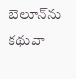బెలూన్‌ను కథువా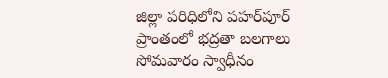జిల్లా పరిధిలోని పహర్‌పూర్ ప్రాంతంలో భద్రతా బలగాలు సోమవారం స్వాధీనం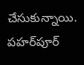చేసుకున్నాయి. పహర్‌పూర్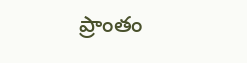ప్రాంతం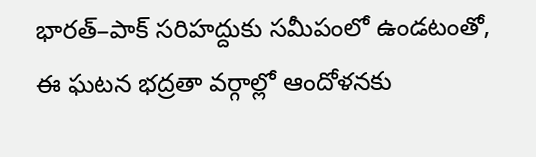భారత్–పాక్ సరిహద్దుకు సమీపంలో ఉండటంతో, ఈ ఘటన భద్రతా వర్గాల్లో ఆందోళనకు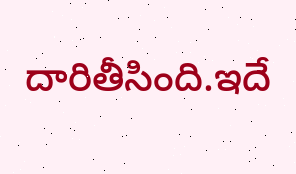దారితీసింది.ఇదే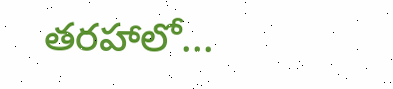తరహాలో...